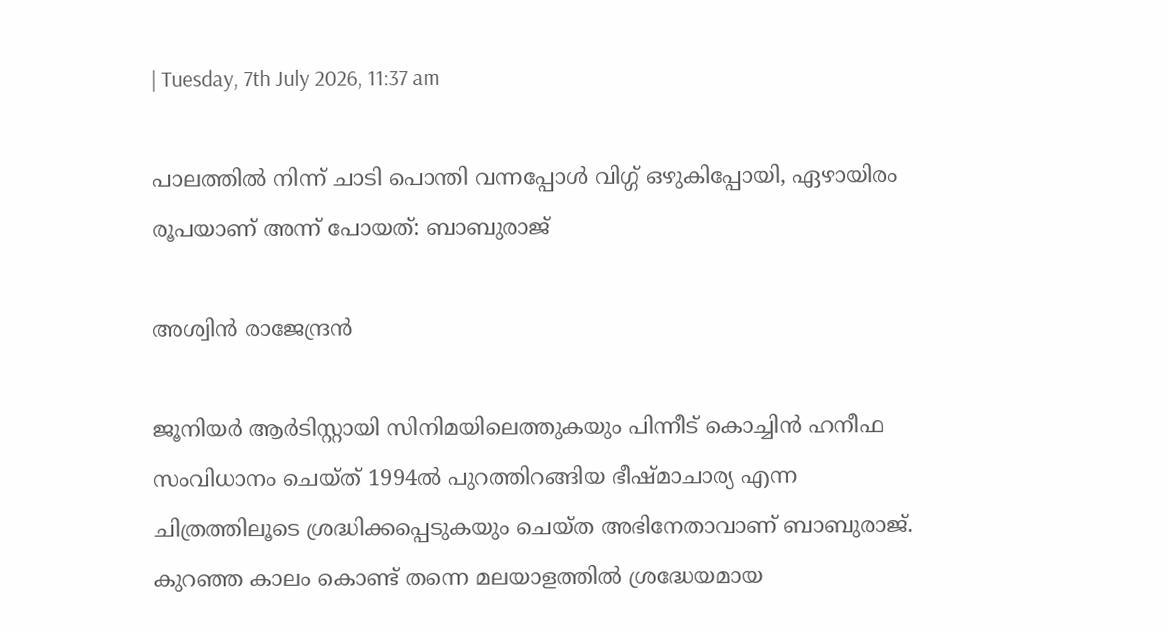| Tuesday, 7th July 2026, 11:37 am

പാലത്തില്‍ നിന്ന് ചാടി പൊന്തി വന്നപ്പോള്‍ വിഗ്ഗ് ഒഴുകിപ്പോയി, ഏഴായിരം രൂപയാണ് അന്ന് പോയത്: ബാബുരാജ്

അശ്വിന്‍ രാജേന്ദ്രന്‍

ജൂനിയര്‍ ആര്‍ടിസ്റ്റായി സിനിമയിലെത്തുകയും പിന്നീട് കൊച്ചിന്‍ ഹനീഫ സംവിധാനം ചെയ്ത് 1994ല്‍ പുറത്തിറങ്ങിയ ഭീഷ്മാചാര്യ എന്ന ചിത്രത്തിലൂടെ ശ്രദ്ധിക്കപ്പെടുകയും ചെയ്ത അഭിനേതാവാണ് ബാബുരാജ്. കുറഞ്ഞ കാലം കൊണ്ട് തന്നെ മലയാളത്തില്‍ ശ്രദ്ധേയമായ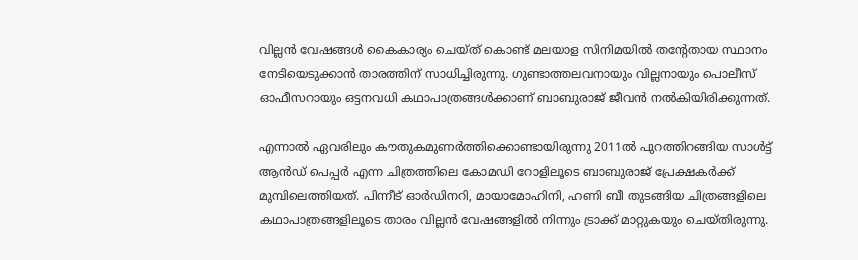വില്ലന്‍ വേഷങ്ങള്‍ കൈകാര്യം ചെയ്ത് കൊണ്ട് മലയാള സിനിമയില്‍ തന്റേതായ സ്ഥാനം നേടിയെടുക്കാന്‍ താരത്തിന് സാധിച്ചിരുന്നു. ഗുണ്ടാത്തലവനായും വില്ലനായും പൊലീസ് ഓഫീസറായും ഒട്ടനവധി കഥാപാത്രങ്ങള്‍ക്കാണ് ബാബുരാജ് ജീവന്‍ നല്‍കിയിരിക്കുന്നത്.

എന്നാല്‍ ഏവരിലും കൗതുകമുണര്‍ത്തിക്കൊണ്ടായിരുന്നു 2011ല്‍ പുറത്തിറങ്ങിയ സാള്‍ട്ട് ആന്‍ഡ് പെപ്പര്‍ എന്ന ചിത്രത്തിലെ കോമഡി റോളിലൂടെ ബാബുരാജ് പ്രേക്ഷകര്‍ക്ക് മുമ്പിലെത്തിയത്. പിന്നീട് ഓര്‍ഡിനറി, മായാമോഹിനി, ഹണി ബീ തുടങ്ങിയ ചിത്രങ്ങളിലെ കഥാപാത്രങ്ങളിലൂടെ താരം വില്ലന്‍ വേഷങ്ങളില്‍ നിന്നും ട്രാക്ക് മാറ്റുകയും ചെയ്തിരുന്നു.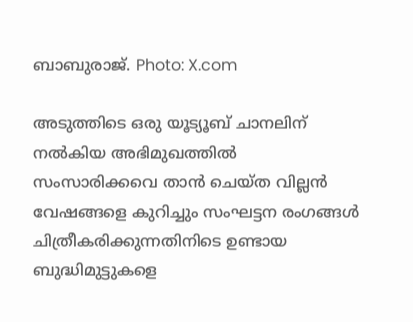ബാബുരാജ്. Photo: X.com

അടുത്തിടെ ഒരു യൂട്യൂബ് ചാനലിന് നല്‍കിയ അഭിമുഖത്തില്‍ സംസാരിക്കവെ താന്‍ ചെയ്ത വില്ലന്‍ വേഷങ്ങളെ കുറിച്ചും സംഘട്ടന രംഗങ്ങള്‍ ചിത്രീകരിക്കുന്നതിനിടെ ഉണ്ടായ ബുദ്ധിമുട്ടുകളെ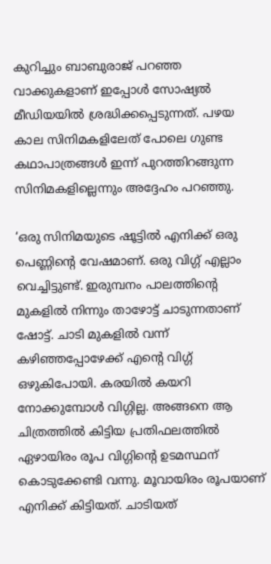കുറിച്ചും ബാബുരാജ് പറഞ്ഞ വാക്കുകളാണ് ഇപ്പോള്‍ സോഷ്യല്‍ മീഡിയയില്‍ ശ്രദ്ധിക്കപ്പെടുന്നത്. പഴയ കാല സിനിമകളിലേത് പോലെ ഗുണ്ട കഥാപാത്രങ്ങള്‍ ഇന്ന് പുറത്തിറങ്ങുന്ന സിനിമകളില്ലെന്നും അദ്ദേഹം പറഞ്ഞു.

‘ഒരു സിനിമയുടെ ഷൂട്ടില്‍ എനിക്ക് ഒരു പെണ്ണിന്റെ വേഷമാണ്. ഒരു വിഗ്ഗ് എല്ലാം വെച്ചിട്ടുണ്ട്. ഇരുമ്പനം പാലത്തിന്റെ മുകളില്‍ നിന്നും താഴോട്ട് ചാടുന്നതാണ് ഷോട്ട്. ചാടി മുകളില്‍ വന്ന് കഴിഞ്ഞപ്പോഴേക്ക് എന്റെ വിഗ്ഗ് ഒഴുകിപോയി. കരയില്‍ കയറി നോക്കുമ്പോള്‍ വിഗ്ഗില്ല. അങ്ങനെ ആ ചിത്രത്തില്‍ കിട്ടിയ പ്രതിഫലത്തില്‍ ഏഴായിരം രൂപ വിഗ്ഗിന്റെ ഉടമസ്ഥന് കൊടുക്കേണ്ടി വന്നു. മൂവായിരം രൂപയാണ് എനിക്ക് കിട്ടിയത്. ചാടിയത്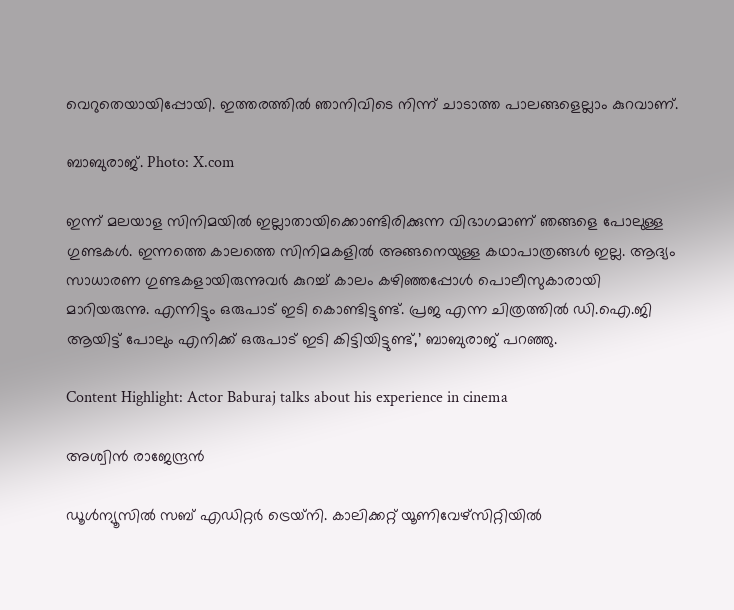വെറുതെയായിപ്പോയി. ഇത്തരത്തില്‍ ഞാനിവിടെ നിന്ന് ചാടാത്ത പാലങ്ങളെല്ലാം കുറവാണ്.

ബാബുരാജ്. Photo: X.com

ഇന്ന് മലയാള സിനിമയില്‍ ഇല്ലാതായിക്കൊണ്ടിരിക്കുന്ന വിഭാഗമാണ് ഞങ്ങളെ പോലുള്ള ഗുണ്ടകള്‍. ഇന്നത്തെ കാലത്തെ സിനിമകളില്‍ അങ്ങനെയുള്ള കഥാപാത്രങ്ങള്‍ ഇല്ല. ആദ്യം സാധാരണ ഗുണ്ടകളായിരുന്നുവര്‍ കുറച്ച് കാലം കഴിഞ്ഞപ്പോള്‍ പൊലീസുകാരായി മാറിയരുന്നു. എന്നിട്ടും ഒരുപാട് ഇടി കൊണ്ടിട്ടുണ്ട്. പ്രജ എന്ന ചിത്രത്തില്‍ ഡി.ഐ.ജി ആയിട്ട് പോലും എനിക്ക് ഒരുപാട് ഇടി കിട്ടിയിട്ടുണ്ട്,’ ബാബുരാജ് പറഞ്ഞു.

Content Highlight: Actor Baburaj talks about his experience in cinema

അശ്വിന്‍ രാജേന്ദ്രന്‍

ഡൂള്‍ന്യൂസില്‍ സബ് എഡിറ്റര്‍ ട്രെയ്‌നി. കാലിക്കറ്റ് യൂണിവേഴ്സിറ്റിയില്‍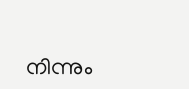നിന്നും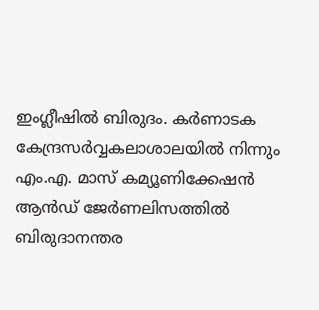ഇംഗ്ലീഷില്‍ ബിരുദം. കര്‍ണാടക കേന്ദ്രസര്‍വ്വകലാശാലയില്‍ നിന്നും എം.എ. മാസ് കമ്യൂണിക്കേഷന്‍ ആന്‍ഡ് ജേര്‍ണലിസത്തില്‍ ബിരുദാനന്തര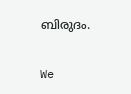ബിരുദം.

We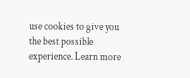use cookies to give you the best possible experience. Learn more